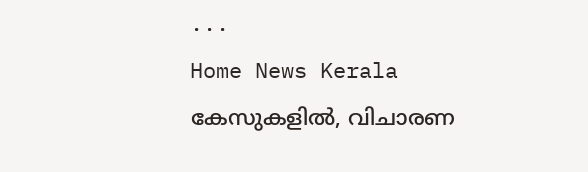...
Home News Kerala കേസുകളിൽ, വിചാരണ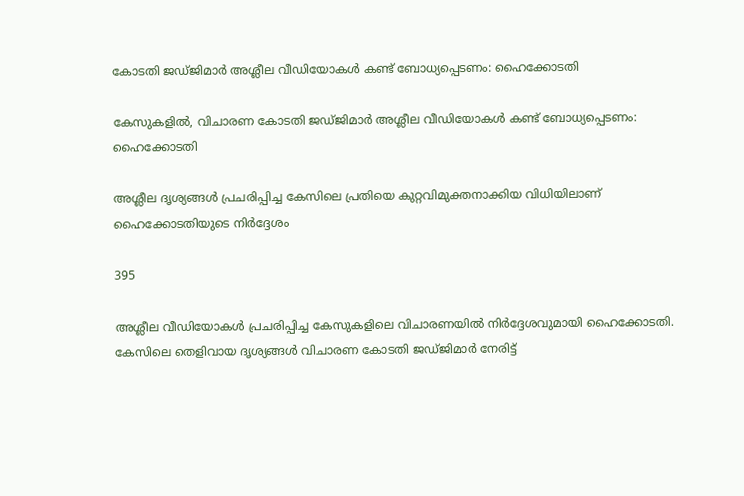കോടതി ജഡ്‌ജിമാർ അശ്ലീല വീഡിയോകൾ കണ്ട് ബോധ്യപ്പെടണം: ഹൈക്കോടതി

കേസുകളിൽ, വിചാരണ കോടതി ജഡ്‌ജിമാർ അശ്ലീല വീഡിയോകൾ കണ്ട് ബോധ്യപ്പെടണം: ഹൈക്കോടതി

അശ്ലീല ദൃശ്യങ്ങള്‍ പ്രചരിപ്പിച്ച കേസിലെ പ്രതിയെ കുറ്റവിമുക്തനാക്കിയ വിധിയിലാണ് ഹൈക്കോടതിയുടെ നിര്‍ദ്ദേശം

395

അശ്ലീല വീഡിയോകള്‍ പ്രചരിപ്പിച്ച കേസുകളിലെ വിചാരണയില്‍ നിര്‍ദ്ദേശവുമായി ഹൈക്കോടതി. കേസിലെ തെളിവായ ദൃശ്യങ്ങള്‍ വിചാരണ കോടതി ജഡ്‌ജിമാര്‍ നേരിട്ട്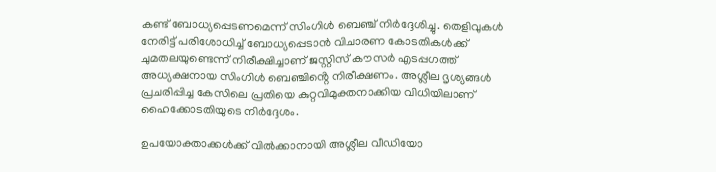കണ്ട് ബോധ്യപ്പെടണമെന്ന് സിംഗിള്‍ ബെഞ്ച് നിർദ്ദേശിച്ചു. തെളിവുകള്‍ നേരിട്ട് പരിശോധിച്ച് ബോധ്യപ്പെടാന്‍ വിചാരണ കോടതികള്‍ക്ക് ചുമതലയുണ്ടെന്ന് നിരീക്ഷിച്ചാണ് ജസ്റ്റിസ് കൗസര്‍ എടപ്പഗത്ത് അധ്യക്ഷനായ സിംഗിള്‍ ബെഞ്ചിൻ്റെ നിരീക്ഷണം. അശ്ലീല ദൃശ്യങ്ങള്‍ പ്രചരിപ്പിച്ച കേസിലെ പ്രതിയെ കുറ്റവിമുക്തനാക്കിയ വിധിയിലാണ് ഹൈക്കോടതിയുടെ നിര്‍ദ്ദേശം.

ഉപയോക്താക്കള്‍ക്ക് വില്‍ക്കാനായി അശ്ലീല വീഡിയോ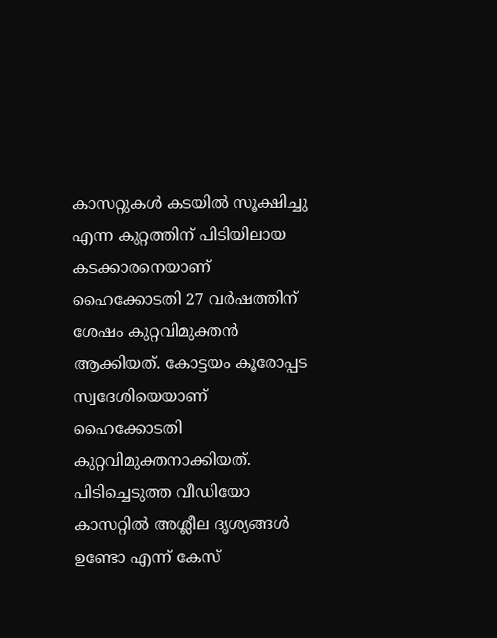കാസറ്റുകള്‍ കടയില്‍ സൂക്ഷിച്ചു എന്ന കുറ്റത്തിന് പിടിയിലായ കടക്കാരനെയാണ് ഹൈക്കോടതി 27 വര്‍ഷത്തിന് ശേഷം കുറ്റവിമുക്തൻ ആക്കിയത്. കോട്ടയം കൂരോപ്പട സ്വദേശിയെയാണ് ഹൈക്കോടതി കുറ്റവിമുക്തനാക്കിയത്. പിടിച്ചെടുത്ത വീഡിയോ കാസറ്റില്‍ അശ്ലീല ദൃശ്യങ്ങള്‍ ഉണ്ടോ എന്ന് കേസ്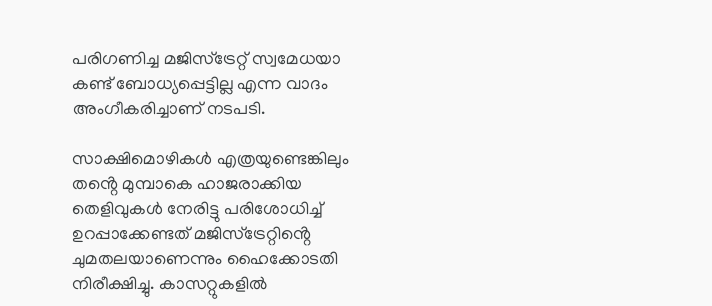പരിഗണിച്ച മജിസ്‌ട്രേറ്റ് സ്വമേധയാ കണ്ട് ബോധ്യപ്പെട്ടില്ല എന്ന വാദം അംഗീകരിച്ചാണ് നടപടി.

സാക്ഷിമൊഴികള്‍ എത്രയുണ്ടെങ്കിലും തൻ്റെ മുമ്പാകെ ഹാജരാക്കിയ തെളിവുകള്‍ നേരിട്ടു പരിശോധിച്ച് ഉറപ്പാക്കേണ്ടത് മജിസ്‌ട്രേറ്റിൻ്റെ ചുമതലയാണെന്നും ഹൈക്കോടതി നിരീക്ഷിച്ചു. കാസറ്റുകളില്‍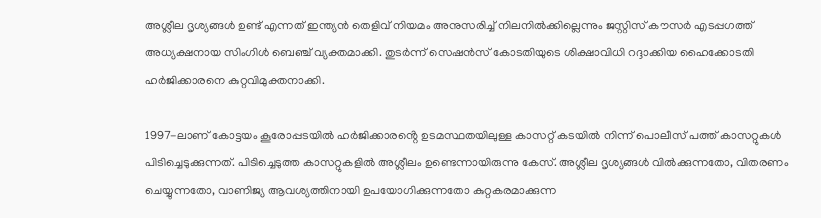അശ്ലീല ദൃശ്യങ്ങള്‍ ഉണ്ട് എന്നത് ഇന്ത്യന്‍ തെളിവ്‌ നിയമം അനുസരിച്ച് നിലനില്‍ക്കില്ലെന്നും ജസ്റ്റിസ് കൗസര്‍ എടപ്പഗത്ത് അധ്യക്ഷനായ സിംഗിള്‍ ബെഞ്ച് വ്യക്തമാക്കി. തുടര്‍ന്ന് സെഷന്‍സ് കോടതിയുടെ ശിക്ഷാവിധി റദ്ദാക്കിയ ഹൈക്കോടതി ഹര്‍ജിക്കാരനെ കുറ്റവിമുക്തനാക്കി.

1997-ലാണ് കോട്ടയം കൂരോപ്പടയില്‍ ഹര്‍ജിക്കാരൻ്റെ ഉടമസ്ഥതയിലുള്ള കാസറ്റ് കടയില്‍ നിന്ന് പൊലീസ് പത്ത് കാസറ്റുകള്‍ പിടിച്ചെടുക്കുന്നത്. പിടിച്ചെടുത്ത കാസറ്റുകളില്‍ അശ്ലീലം ഉണ്ടെന്നായിരുന്നു കേസ്. അശ്ലീല ദൃശ്യങ്ങള്‍ വില്‍ക്കുന്നതോ, വിതരണം ചെയ്യുന്നതോ, വാണിജ്യ ആവശ്യത്തിനായി ഉപയോഗിക്കുന്നതോ കുറ്റകരമാക്കുന്ന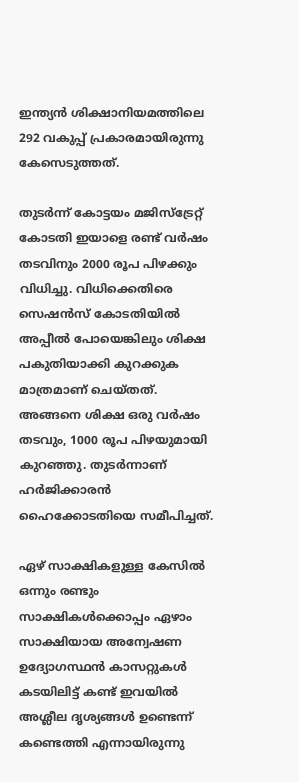ഇന്ത്യന്‍ ശിക്ഷാനിയമത്തിലെ 292 വകുപ്പ് പ്രകാരമായിരുന്നു കേസെടുത്തത്.

തുടര്‍ന്ന് കോട്ടയം മജിസ്‌ട്രേറ്റ് കോടതി ഇയാളെ രണ്ട് വര്‍ഷം തടവിനും 2000 രൂപ പിഴക്കും വിധിച്ചു. വിധിക്കെതിരെ സെഷന്‍സ് കോടതിയില്‍ അപ്പീല്‍ പോയെങ്കിലും ശിക്ഷ പകുതിയാക്കി കുറക്കുക മാത്രമാണ് ചെയ്‌തത്. അങ്ങനെ ശിക്ഷ ഒരു വര്‍ഷം തടവും, 1000 രൂപ പിഴയുമായി കുറഞ്ഞു. തുടര്‍ന്നാണ് ഹര്‍ജിക്കാരന്‍ ഹൈക്കോടതിയെ സമീപിച്ചത്.

ഏഴ് സാക്ഷികളുള്ള കേസില്‍ ഒന്നും രണ്ടും സാക്ഷികള്‍ക്കൊപ്പം ഏഴാം സാക്ഷിയായ അന്വേഷണ ഉദ്യോഗസ്ഥന്‍ കാസറ്റുകള്‍ കടയിലിട്ട് കണ്ട് ഇവയില്‍ അശ്ലീല ദൃശ്യങ്ങള്‍ ഉണ്ടെന്ന് കണ്ടെത്തി എന്നായിരുന്നു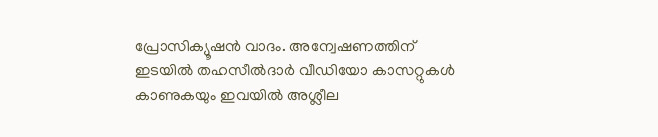പ്രോസിക്യൂഷന്‍ വാദം. അന്വേഷണത്തിന് ഇടയില്‍ തഹസീല്‍ദാര്‍ വീഡിയോ കാസറ്റുകള്‍ കാണുകയും ഇവയില്‍ അശ്ലീല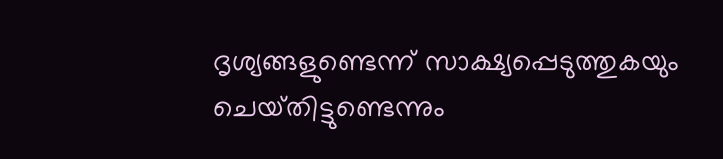ദൃശ്യങ്ങളുണ്ടെന്ന് സാക്ഷ്യപ്പെടുത്തുകയും ചെയ്‌തിട്ടുണ്ടെന്നും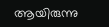ആയിരുന്നു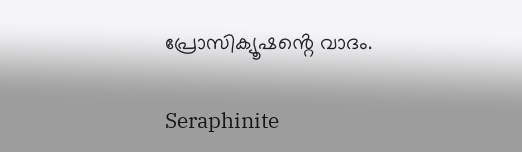പ്രോസിക്യൂഷൻ്റെ വാദം.

Seraphinite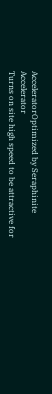AcceleratorOptimized by Seraphinite Accelerator
Turns on site high speed to be attractive for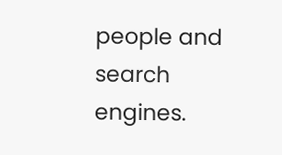people and search engines.